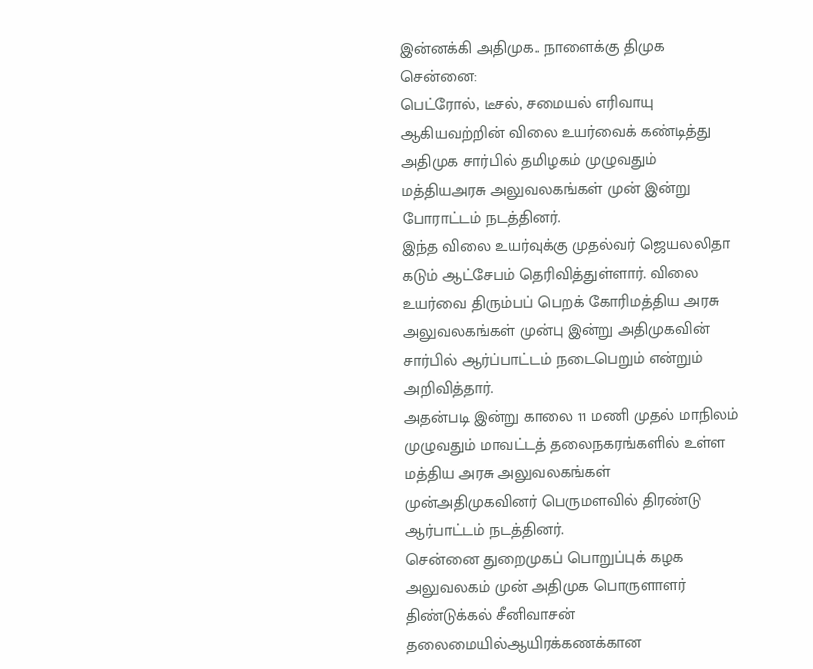இன்னக்கி அதிமுக.. நாளைக்கு திமுக
சென்னை:
பெட்ரோல், டீசல், சமையல் எரிவாயு ஆகியவற்றின் விலை உயர்வைக் கண்டித்து அதிமுக சார்பில் தமிழகம் முழுவதும் மத்தியஅரசு அலுவலகங்கள் முன் இன்று போராட்டம் நடத்தினர்.
இந்த விலை உயர்வுக்கு முதல்வர் ஜெயலலிதா கடும் ஆட்சேபம் தெரிவித்துள்ளார். விலை உயர்வை திரும்பப் பெறக் கோரிமத்திய அரசு அலுவலகங்கள் முன்பு இன்று அதிமுகவின் சார்பில் ஆர்ப்பாட்டம் நடைபெறும் என்றும் அறிவித்தார்.
அதன்படி இன்று காலை 11 மணி முதல் மாநிலம் முழுவதும் மாவட்டத் தலைநகரங்களில் உள்ள மத்திய அரசு அலுவலகங்கள் முன்அதிமுகவினர் பெருமளவில் திரண்டு ஆர்பாட்டம் நடத்தினர்.
சென்னை துறைமுகப் பொறுப்புக் கழக அலுவலகம் முன் அதிமுக பொருளாளர் திண்டுக்கல் சீனிவாசன் தலைமையில்ஆயிரக்கணக்கான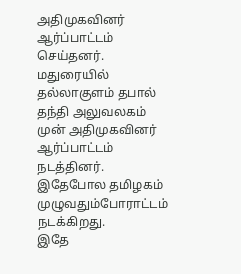அதிமுகவினர் ஆர்ப்பாட்டம் செய்தனர்.
மதுரையில் தல்லாகுளம் தபால் தந்தி அலுவலகம் முன் அதிமுகவினர் ஆர்ப்பாட்டம் நடத்தினர். இதேபோல தமிழகம் முழுவதும்போராட்டம் நடக்கிறது.
இதே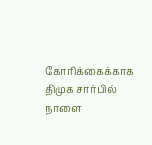கோரிக்கைக்காக திமுக சார்பில் நாளை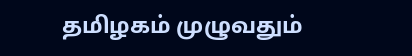தமிழகம் முழுவதும்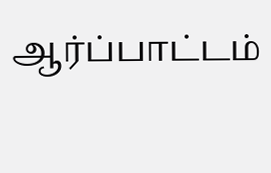ஆர்ப்பாட்டம்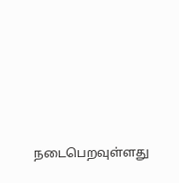நடைபெறவுள்ளது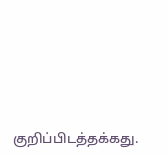குறிப்பிடத்தக்கது.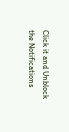Click it and Unblock the Notifications